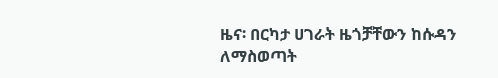ዜና፡ በርካታ ሀገራት ዜጎቻቸውን ከሱዳን ለማስወጣት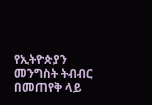የኢትዮጵያን መንግስት ትብብር በመጠየቅ ላይ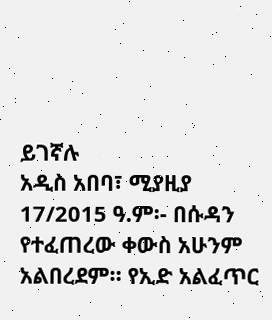ይገኛሉ
አዲስ አበባ፣ ሚያዚያ 17/2015 ዓ.ም፡- በሱዳን የተፈጠረው ቀውስ አሁንም አልበረደም። የኢድ አልፈጥር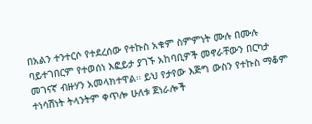በአልን ተንተርሶ የተደረሰው የተኩስ አቁም ስምምነት ሙሉ በሙሉ ባይተገበርም የተወሰነ እፎይታ ያገኙ አከባቢዎች መኖራቸውን በርካታ መገናኛ ብዙሃን አመላክተዋል። ይህ የታየው እጅግ ውስን የተኩስ ማቆም ተነሳሽነት ትላንትም ቀጥሎ ሁለቱ ጀነራሎች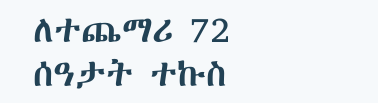ለተጨማሪ 72 ሰዓታት ተኩስ